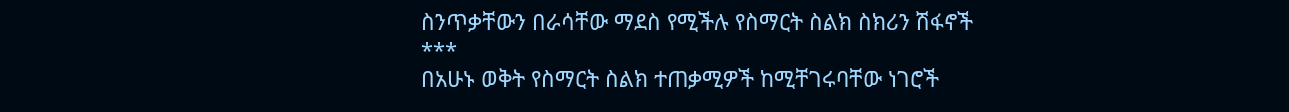ስንጥቃቸውን በራሳቸው ማደስ የሚችሉ የስማርት ስልክ ስክሪን ሽፋኖች
***
በአሁኑ ወቅት የስማርት ስልክ ተጠቃሚዎች ከሚቸገሩባቸው ነገሮች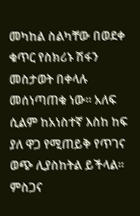መካከል ስልካቸው በወደቀ ቁጥር የስክሪኑ ሽፋን መስታወት በቀላሉ መሰነጣጠቁ ነው፡፡ አለፍ ሲልም ከአነስተኛ እስከ ከፍ ያለ ዋጋ የሚጠይቅ የጥገና ወጭ ሊያስከትል ይችላል፡፡ ምስጋና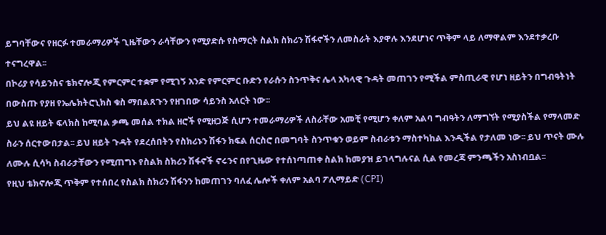ይግባቸውና የዘርፉ ተመራማሪዎች ጊዜቸውን ራሳቸውን የሚያድሱ የስማርት ስልክ ስክሪን ሽፋኖችን ለመስራት እያዋሉ እንደሆነና ጥቅም ላይ ለማዋልም እንደተቃረቡ ተናግረዋል፡፡
በኮሪያ የሳይንስና ቴክኖሎጂ የምርምር ተቋም የሚገኝ አንድ የምርምር ቡድን የራሱን ስንጥቅና ሌላ አካላዊ ጉዳት መጠገን የሚችል ምስጢራዊ የሆነ ዘይትን በግብዓትነት በውስጡ የያዘ የኤሌክትሮኒክስ ቁስ ማበልጸጉን የዘገበው ሳይንስ አለርት ነው፡፡
ይህ ልዩ ዘይት ፍላክስ ከሚባል ቃጫ መሰል ተክል ዘሮች የሚዘጋጅ ሲሆን ተመራማሪዎች ለስራቸው አመቺ የሚሆን ቀለም አልባ ግብዓትን ለማግኘት የሚያስችል የማላመድ ስራን ሰርተውበታል፡፡ ይህ ዘይት ጉዳት የደረሰበትን የስክሪኑን ሽፋን ክፍል ሰርስሮ በመግባት ስንጥቁን ወይም ስብራቱን ማስተካከል እንዲችል የታለመ ነው፡፡ ይህ ጥናት ሙሉ ለሙሉ ሲሳካ ስብራታቸውን የሚጠግኑ የስልክ ስክሪን ሽፋኖች ኖሩንና በየጊዜው የተሰነጣጠቀ ስልክ ከመያዝ ይገላግሉናል ሲል የመረጃ ምንጫችን አስነብቧል፡፡
የዚህ ቴክኖሎጂ ጥቅም የተሰበረ የስልክ ስክሪን ሽፋንን ከመጠገን ባለፈ ሌሎች ቀለም አልባ ፖሊማይድ (CPI)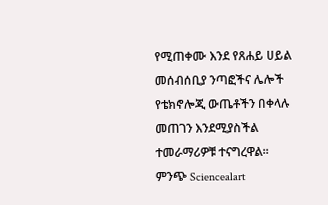የሚጠቀሙ እንደ የጸሐይ ሀይል መሰብሰቢያ ንጣፎችና ሌሎች የቴክኖሎጂ ውጤቶችን በቀላሉ መጠገን እንደሚያስችል ተመራማሪዎቹ ተናግረዋል፡፡
ምንጭ Sciencealart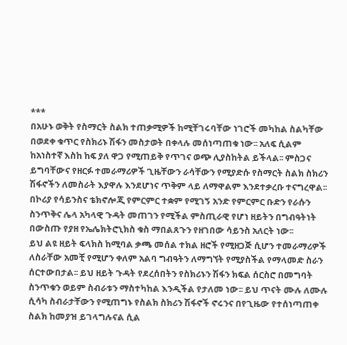***
በአሁኑ ወቅት የስማርት ስልክ ተጠቃሚዎች ከሚቸገሩባቸው ነገሮች መካከል ስልካቸው በወደቀ ቁጥር የስክሪኑ ሽፋን መስታወት በቀላሉ መሰነጣጠቁ ነው፡፡ አለፍ ሲልም ከአነስተኛ እስከ ከፍ ያለ ዋጋ የሚጠይቅ የጥገና ወጭ ሊያስከትል ይችላል፡፡ ምስጋና ይግባቸውና የዘርፉ ተመራማሪዎች ጊዜቸውን ራሳቸውን የሚያድሱ የስማርት ስልክ ስክሪን ሽፋኖችን ለመስራት እያዋሉ እንደሆነና ጥቅም ላይ ለማዋልም እንደተቃረቡ ተናግረዋል፡፡
በኮሪያ የሳይንስና ቴክኖሎጂ የምርምር ተቋም የሚገኝ አንድ የምርምር ቡድን የራሱን ስንጥቅና ሌላ አካላዊ ጉዳት መጠገን የሚችል ምስጢራዊ የሆነ ዘይትን በግብዓትነት በውስጡ የያዘ የኤሌክትሮኒክስ ቁስ ማበልጸጉን የዘገበው ሳይንስ አለርት ነው፡፡
ይህ ልዩ ዘይት ፍላክስ ከሚባል ቃጫ መሰል ተክል ዘሮች የሚዘጋጅ ሲሆን ተመራማሪዎች ለስራቸው አመቺ የሚሆን ቀለም አልባ ግብዓትን ለማግኘት የሚያስችል የማላመድ ስራን ሰርተውበታል፡፡ ይህ ዘይት ጉዳት የደረሰበትን የስክሪኑን ሽፋን ክፍል ሰርስሮ በመግባት ስንጥቁን ወይም ስብራቱን ማስተካከል እንዲችል የታለመ ነው፡፡ ይህ ጥናት ሙሉ ለሙሉ ሲሳካ ስብራታቸውን የሚጠግኑ የስልክ ስክሪን ሽፋኖች ኖሩንና በየጊዜው የተሰነጣጠቀ ስልክ ከመያዝ ይገላግሉናል ሲል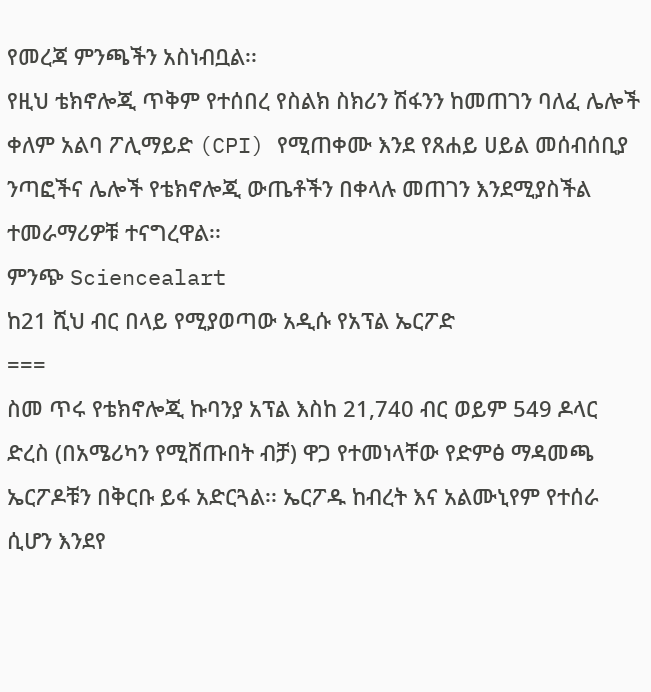የመረጃ ምንጫችን አስነብቧል፡፡
የዚህ ቴክኖሎጂ ጥቅም የተሰበረ የስልክ ስክሪን ሽፋንን ከመጠገን ባለፈ ሌሎች ቀለም አልባ ፖሊማይድ (CPI) የሚጠቀሙ እንደ የጸሐይ ሀይል መሰብሰቢያ ንጣፎችና ሌሎች የቴክኖሎጂ ውጤቶችን በቀላሉ መጠገን እንደሚያስችል ተመራማሪዎቹ ተናግረዋል፡፡
ምንጭ Sciencealart
ከ21 ሺህ ብር በላይ የሚያወጣው አዲሱ የአፕል ኤርፖድ
===
ስመ ጥሩ የቴክኖሎጂ ኩባንያ አፕል እስከ 21,740 ብር ወይም 549 ዶላር ድረስ (በአሜሪካን የሚሸጡበት ብቻ) ዋጋ የተመነላቸው የድምፅ ማዳመጫ ኤርፖዶቹን በቅርቡ ይፋ አድርጓል፡፡ ኤርፖዱ ከብረት እና አልሙኒየም የተሰራ ሲሆን እንደየ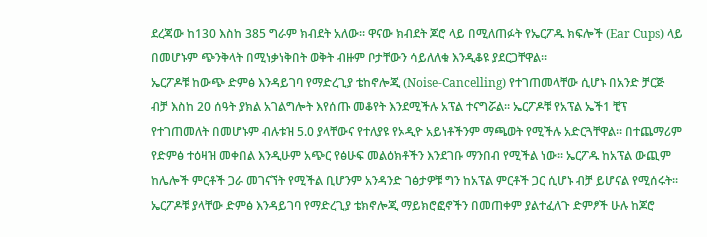ደረጃው ከ130 እስከ 385 ግራም ክብደት አለው፡፡ ዋናው ክብደት ጆሮ ላይ በሚለጠፉት የኤርፖዱ ክፍሎች (Ear Cups) ላይ በመሆኑም ጭንቅላት በሚነቃነቅበት ወቅት ብዙም ቦታቸውን ሳይለለቁ እንዲቆዩ ያደርጋቸዋል፡፡
ኤርፖዶቹ ከውጭ ድምፅ እንዳይገባ የማድረጊያ ቴከኖሎጂ (Noise-Cancelling) የተገጠመላቸው ሲሆኑ በአንድ ቻርጅ ብቻ እስከ 20 ሰዓት ያክል አገልግሎት እየሰጡ መቆየት እንደሚችሉ አፕል ተናግሯል፡፡ ኤርፖዶቹ የአፕል ኤች1 ቺፕ የተገጠመለት በመሆኑም ብሉቱዝ 5.0 ያላቸውና የተለያዩ የኦዲዮ አይነቶችንም ማጫወት የሚችሉ አድርጓቸዋል፡፡ በተጨማሪም የድምፅ ተዕዛዝ መቀበል እንዲሁም አጭር የፅሁፍ መልዕክቶችን እንደገቡ ማንበብ የሚችል ነው፡፡ ኤርፖዱ ከአፕል ውጪም ከሌሎች ምርቶች ጋራ መገናኘት የሚችል ቢሆንም አንዳንድ ገፅታዎቹ ግን ከአፕል ምርቶች ጋር ሲሆኑ ብቻ ይሆናል የሚሰሩት፡፡
ኤርፖዶቹ ያላቸው ድምፅ እንዳይገባ የማድረጊያ ቴክኖሎጂ ማይክሮፎኖችን በመጠቀም ያልተፈለጉ ድምፆች ሁሉ ከጆሮ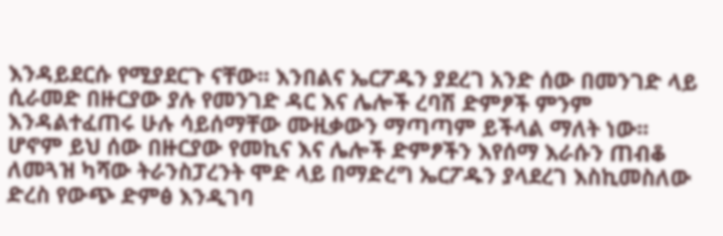እንዳይደርሱ የሚያደርጉ ናቸው፡፡ እንበልና ኤርፖዱን ያደረገ አንድ ሰው በመንገድ ላይ ሲራመድ በዙርያው ያሉ የመንገድ ዳር እና ሌሎች ረባሽ ድምፆች ምንም እንዳልተፈጠሩ ሁሉ ሳይሰማቸው ሙዚቃውን ማጣጣም ይችላል ማለት ነው፡፡ ሆኖም ይህ ሰው በዙርያው የመኪና እና ሌሎች ድምፆችን እየሰማ እራሱን ጠብቆ ለመጓዝ ካሻው ትራንስፓረንት ሞድ ላይ በማድረግ ኤርፖዱን ያላደረገ እስኪመስለው ድረስ የውጭ ድምፅ እንዲገባ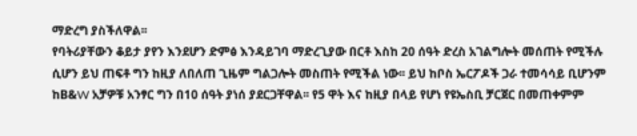ማድረግ ያስችለዋል፡፡
የባትሪያቸውን ቆይታ ያየን እንደሆን ድምፅ እንዳይገባ ማድረጊያው በርቶ እስከ 20 ሰዓት ድረስ አገልግሎት መሰጠት የሚችሉ ሲሆን ይህ ጠፍቶ ግን ከዚያ ለበለጠ ጊዜም ግልጋሎት መስጠት የሚችል ነው፡፡ ይህ ከቦስ ኤርፖዶች ጋራ ተመሳሳይ ቢሆንም ከB&W አቻዎቹ አንፃር ግን በ10 ሰዓት ያነሰ ያደርጋቸዋል፡፡ የ5 ዋት እና ከዚያ በላይ የሆነ የዩኤስቢ ቻርጀር በመጠቀምም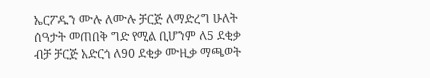ኤርፖዱን ሙሉ ለሙሉ ቻርጅ ለማድረግ ሁለት ሰዓታት መጠበቅ ግድ የሚል ቢሆንም ለ5 ደቂቃ ብቻ ቻርጅ አድርጎ ለ90 ደቂቃ ሙዚቃ ማጫወት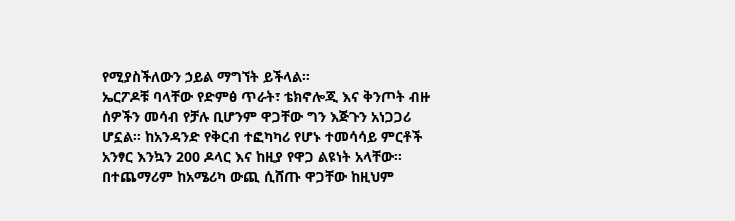የሚያስችለውን ኃይል ማግኘት ይችላል፡፡
ኤርፖዶቹ ባላቸው የድምፅ ጥራት፣ ቴክኖሎጂ እና ቅንጦት ብዙ ሰዎችን መሳብ የቻሉ ቢሆንም ዋጋቸው ግን እጅጉን አነጋጋሪ ሆኗል፡፡ ከአንዳንድ የቅርብ ተፎካካሪ የሆኑ ተመሳሳይ ምርቶች አንፃር እንኳን 200 ዶላር እና ከዚያ የዋጋ ልዩነት አላቸው፡፡ በተጨማሪም ከአሜሪካ ውጪ ሲሸጡ ዋጋቸው ከዚህም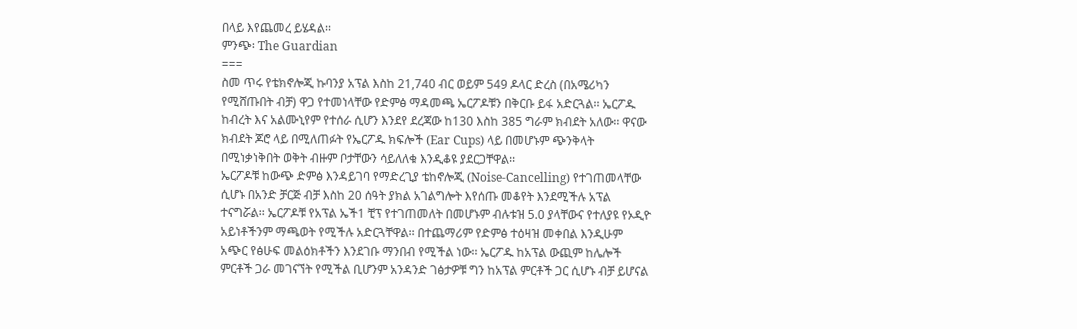በላይ እየጨመረ ይሄዳል፡፡
ምንጭ፡ The Guardian
===
ስመ ጥሩ የቴክኖሎጂ ኩባንያ አፕል እስከ 21,740 ብር ወይም 549 ዶላር ድረስ (በአሜሪካን የሚሸጡበት ብቻ) ዋጋ የተመነላቸው የድምፅ ማዳመጫ ኤርፖዶቹን በቅርቡ ይፋ አድርጓል፡፡ ኤርፖዱ ከብረት እና አልሙኒየም የተሰራ ሲሆን እንደየ ደረጃው ከ130 እስከ 385 ግራም ክብደት አለው፡፡ ዋናው ክብደት ጆሮ ላይ በሚለጠፉት የኤርፖዱ ክፍሎች (Ear Cups) ላይ በመሆኑም ጭንቅላት በሚነቃነቅበት ወቅት ብዙም ቦታቸውን ሳይለለቁ እንዲቆዩ ያደርጋቸዋል፡፡
ኤርፖዶቹ ከውጭ ድምፅ እንዳይገባ የማድረጊያ ቴከኖሎጂ (Noise-Cancelling) የተገጠመላቸው ሲሆኑ በአንድ ቻርጅ ብቻ እስከ 20 ሰዓት ያክል አገልግሎት እየሰጡ መቆየት እንደሚችሉ አፕል ተናግሯል፡፡ ኤርፖዶቹ የአፕል ኤች1 ቺፕ የተገጠመለት በመሆኑም ብሉቱዝ 5.0 ያላቸውና የተለያዩ የኦዲዮ አይነቶችንም ማጫወት የሚችሉ አድርጓቸዋል፡፡ በተጨማሪም የድምፅ ተዕዛዝ መቀበል እንዲሁም አጭር የፅሁፍ መልዕክቶችን እንደገቡ ማንበብ የሚችል ነው፡፡ ኤርፖዱ ከአፕል ውጪም ከሌሎች ምርቶች ጋራ መገናኘት የሚችል ቢሆንም አንዳንድ ገፅታዎቹ ግን ከአፕል ምርቶች ጋር ሲሆኑ ብቻ ይሆናል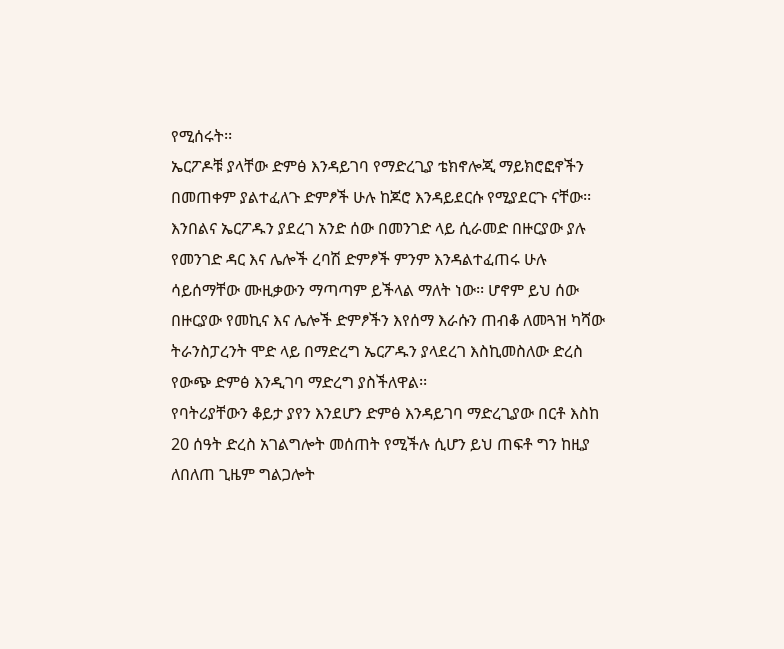የሚሰሩት፡፡
ኤርፖዶቹ ያላቸው ድምፅ እንዳይገባ የማድረጊያ ቴክኖሎጂ ማይክሮፎኖችን በመጠቀም ያልተፈለጉ ድምፆች ሁሉ ከጆሮ እንዳይደርሱ የሚያደርጉ ናቸው፡፡ እንበልና ኤርፖዱን ያደረገ አንድ ሰው በመንገድ ላይ ሲራመድ በዙርያው ያሉ የመንገድ ዳር እና ሌሎች ረባሽ ድምፆች ምንም እንዳልተፈጠሩ ሁሉ ሳይሰማቸው ሙዚቃውን ማጣጣም ይችላል ማለት ነው፡፡ ሆኖም ይህ ሰው በዙርያው የመኪና እና ሌሎች ድምፆችን እየሰማ እራሱን ጠብቆ ለመጓዝ ካሻው ትራንስፓረንት ሞድ ላይ በማድረግ ኤርፖዱን ያላደረገ እስኪመስለው ድረስ የውጭ ድምፅ እንዲገባ ማድረግ ያስችለዋል፡፡
የባትሪያቸውን ቆይታ ያየን እንደሆን ድምፅ እንዳይገባ ማድረጊያው በርቶ እስከ 20 ሰዓት ድረስ አገልግሎት መሰጠት የሚችሉ ሲሆን ይህ ጠፍቶ ግን ከዚያ ለበለጠ ጊዜም ግልጋሎት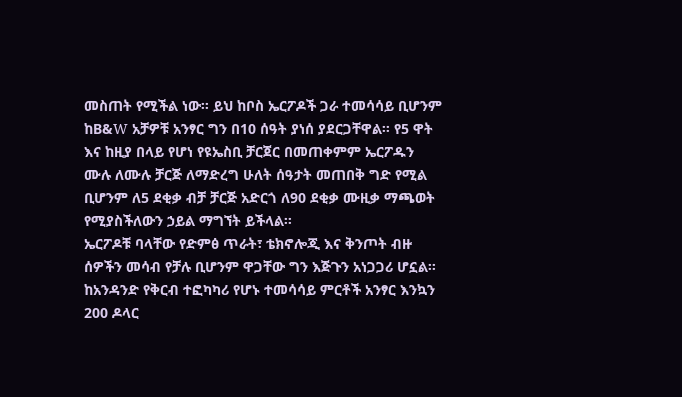መስጠት የሚችል ነው፡፡ ይህ ከቦስ ኤርፖዶች ጋራ ተመሳሳይ ቢሆንም ከB&W አቻዎቹ አንፃር ግን በ10 ሰዓት ያነሰ ያደርጋቸዋል፡፡ የ5 ዋት እና ከዚያ በላይ የሆነ የዩኤስቢ ቻርጀር በመጠቀምም ኤርፖዱን ሙሉ ለሙሉ ቻርጅ ለማድረግ ሁለት ሰዓታት መጠበቅ ግድ የሚል ቢሆንም ለ5 ደቂቃ ብቻ ቻርጅ አድርጎ ለ90 ደቂቃ ሙዚቃ ማጫወት የሚያስችለውን ኃይል ማግኘት ይችላል፡፡
ኤርፖዶቹ ባላቸው የድምፅ ጥራት፣ ቴክኖሎጂ እና ቅንጦት ብዙ ሰዎችን መሳብ የቻሉ ቢሆንም ዋጋቸው ግን እጅጉን አነጋጋሪ ሆኗል፡፡ ከአንዳንድ የቅርብ ተፎካካሪ የሆኑ ተመሳሳይ ምርቶች አንፃር እንኳን 200 ዶላር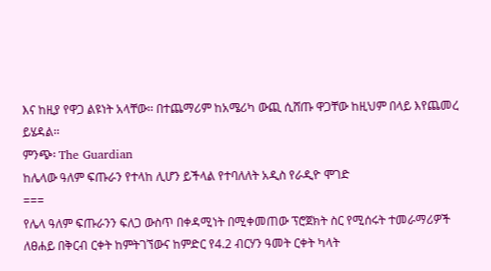እና ከዚያ የዋጋ ልዩነት አላቸው፡፡ በተጨማሪም ከአሜሪካ ውጪ ሲሸጡ ዋጋቸው ከዚህም በላይ እየጨመረ ይሄዳል፡፡
ምንጭ፡ The Guardian
ከሌላው ዓለም ፍጡራን የተላከ ሊሆን ይችላል የተባለለት አዲስ የራዲዮ ሞገድ
===
የሌላ ዓለም ፍጡራንን ፍለጋ ውስጥ በቀዳሚነት በሚቀመጠው ፕሮጀክት ስር የሚሰሩት ተመራማሪዎች ለፀሐይ በቅርብ ርቀት ከምትገኘውና ከምድር የ4.2 ብርሃን ዓመት ርቀት ካላት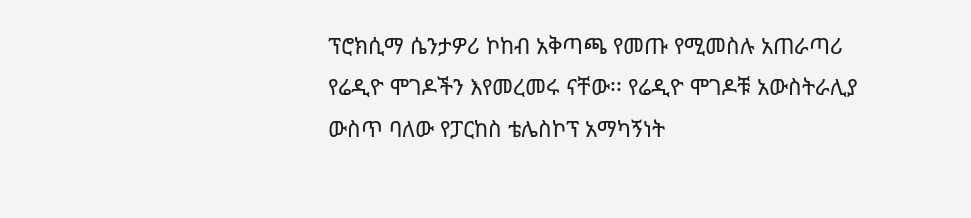ፕሮክሲማ ሴንታዎሪ ኮከብ አቅጣጫ የመጡ የሚመስሉ አጠራጣሪ የሬዲዮ ሞገዶችን እየመረመሩ ናቸው፡፡ የሬዲዮ ሞገዶቹ አውስትራሊያ ውስጥ ባለው የፓርከስ ቴሌስኮፕ አማካኝነት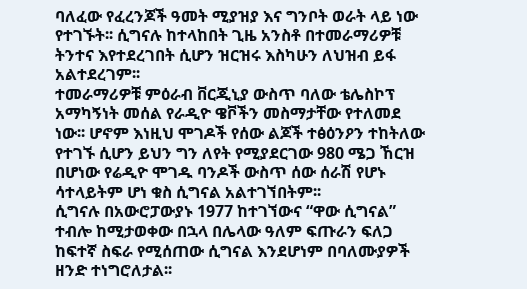ባለፈው የፈረንጆች ዓመት ሚያዝያ እና ግንቦት ወራት ላይ ነው የተገኙት፡፡ ሲግናሉ ከተላከበት ጊዜ አንስቶ በተመራማሪዎቹ ትንተና እየተደረገበት ሲሆን ዝርዝሩ እስካሁን ለህዝብ ይፋ አልተደረገም፡፡
ተመራማሪዎቹ ምዕራብ ቨርጂኒያ ውስጥ ባለው ቴሌስኮፕ አማካኝነት መሰል የራዲዮ ዌቮችን መስማታቸው የተለመደ ነው፡፡ ሆኖም እነዚህ ሞገዶች የሰው ልጆች ተፅዕንዖን ተከትለው የተገኙ ሲሆን ይህን ግን ለየት የሚያደርገው 980 ሜጋ ኸርዝ በሆነው የሬዲዮ ሞገዱ ባንዶች ውስጥ ሰው ሰራሽ የሆኑ ሳተላይትም ሆነ ቁስ ሲግናል አልተገኘበትም፡፡
ሲግናሉ በአውሮፓውያኑ 1977 ከተገኘውና “ዋው ሲግናል” ተብሎ ከሚታወቀው በኋላ በሌላው ዓለም ፍጡራን ፍለጋ ከፍተኛ ስፍራ የሚሰጠው ሲግናል እንደሆነም በባለሙያዎች ዘንድ ተነግሮለታል፡፡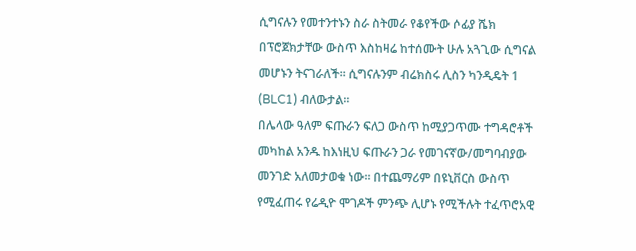ሲግናሉን የመተንተኑን ስራ ስትመራ የቆየችው ሶፊያ ሼክ በፕሮጀክታቸው ውስጥ እስከዛሬ ከተሰሙት ሁሉ አጓጊው ሲግናል መሆኑን ትናገራለች፡፡ ሲግናሉንም ብሬክስሩ ሊስን ካንዲዴት 1 (BLC1) ብለውታል፡፡
በሌላው ዓለም ፍጡራን ፍለጋ ውስጥ ከሚያጋጥሙ ተግዳሮቶች መካከል አንዱ ከእነዚህ ፍጡራን ጋራ የመገናኛው/መግባብያው መንገድ አለመታወቁ ነው፡፡ በተጨማሪም በዩኒቨርስ ውስጥ የሚፈጠሩ የሬዲዮ ሞገዶች ምንጭ ሊሆኑ የሚችሉት ተፈጥሮአዊ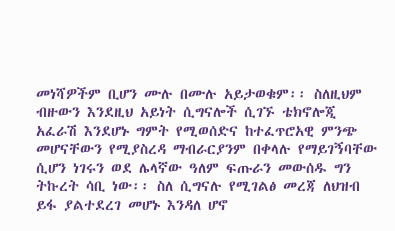መነሻዎችም ቢሆን ሙሉ በሙሉ አይታወቁም፡፡ ስለዚህም ብዙውን እንደዚህ አይነት ሲግናሎች ሲገኙ ቴክኖሎጂ አፈራሽ እንደሆኑ ግምት የሚወሰድና ከተፈጥሮአዊ ምንጭ መሆናቸውን የሚያስረዳ ማብራርያንም በቀላሉ የማይገኝባቸው ሲሆን ነገሩን ወደ ሌላኛው ዓለም ፍጡራን መውሰዱ ግን ትኩረት ሳቢ ነው፡፡ ስለ ሲግናሉ የሚገልፅ መረጃ ለህዝብ ይፋ ያልተደረገ መሆኑ እንዳለ ሆኖ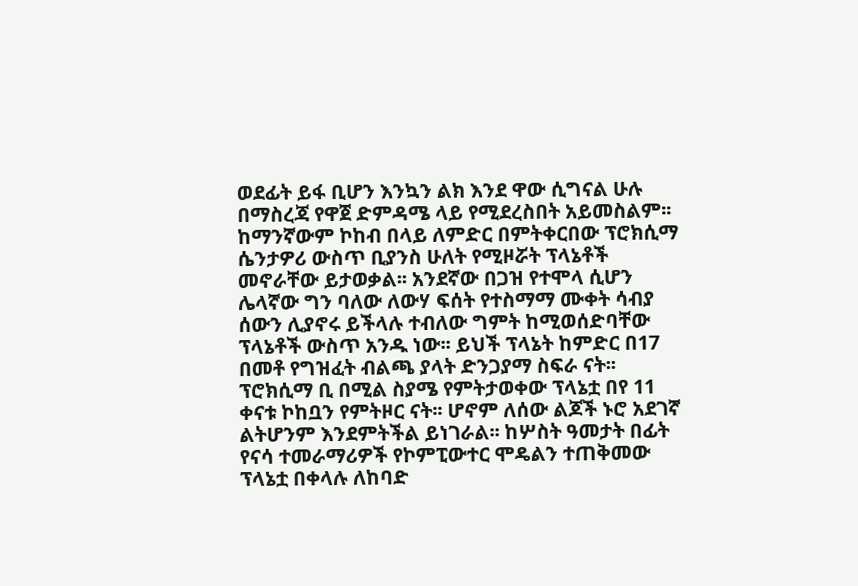ወደፊት ይፋ ቢሆን እንኳን ልክ እንደ ዋው ሲግናል ሁሉ በማስረጃ የዋጀ ድምዳሜ ላይ የሚደረስበት አይመስልም፡፡
ከማንኛውም ኮከብ በላይ ለምድር በምትቀርበው ፕሮክሲማ ሴንታዎሪ ውስጥ ቢያንስ ሁለት የሚዞሯት ፕላኔቶች መኖራቸው ይታወቃል፡፡ አንደኛው በጋዝ የተሞላ ሲሆን ሌላኛው ግን ባለው ለውሃ ፍሰት የተስማማ ሙቀት ሳብያ ሰውን ሊያኖሩ ይችላሉ ተብለው ግምት ከሚወሰድባቸው ፕላኔቶች ውስጥ አንዱ ነው፡፡ ይህች ፕላኔት ከምድር በ17 በመቶ የግዝፈት ብልጫ ያላት ድንጋያማ ስፍራ ናት፡፡ ፕሮክሲማ ቢ በሚል ስያሜ የምትታወቀው ፕላኔቷ በየ 11 ቀናቱ ኮከቧን የምትዞር ናት፡፡ ሆኖም ለሰው ልጆች ኑሮ አደገኛ ልትሆንም እንደምትችል ይነገራል፡፡ ከሦስት ዓመታት በፊት የናሳ ተመራማሪዎች የኮምፒውተር ሞዴልን ተጠቅመው ፕላኔቷ በቀላሉ ለከባድ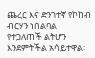ጨረር እና ድንገተኛ የኮከብ ብርሃን ነበልባል የተጋለጠች ልትሆን እንደምትችል አሳይተዋል፡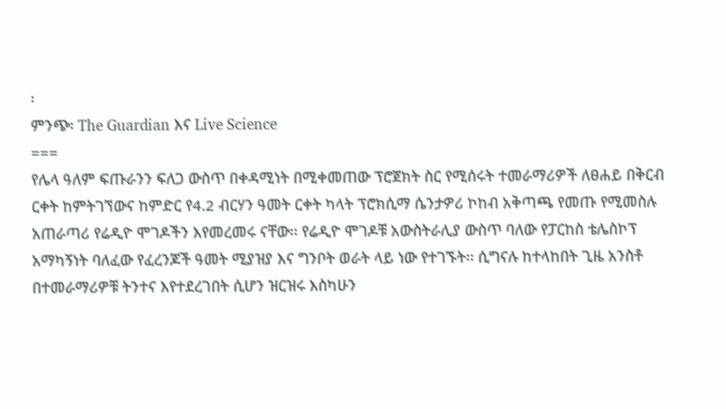፡
ምንጭ፡ The Guardian እና Live Science
===
የሌላ ዓለም ፍጡራንን ፍለጋ ውስጥ በቀዳሚነት በሚቀመጠው ፕሮጀክት ስር የሚሰሩት ተመራማሪዎች ለፀሐይ በቅርብ ርቀት ከምትገኘውና ከምድር የ4.2 ብርሃን ዓመት ርቀት ካላት ፕሮክሲማ ሴንታዎሪ ኮከብ አቅጣጫ የመጡ የሚመስሉ አጠራጣሪ የሬዲዮ ሞገዶችን እየመረመሩ ናቸው፡፡ የሬዲዮ ሞገዶቹ አውስትራሊያ ውስጥ ባለው የፓርከስ ቴሌስኮፕ አማካኝነት ባለፈው የፈረንጆች ዓመት ሚያዝያ እና ግንቦት ወራት ላይ ነው የተገኙት፡፡ ሲግናሉ ከተላከበት ጊዜ አንስቶ በተመራማሪዎቹ ትንተና እየተደረገበት ሲሆን ዝርዝሩ እስካሁን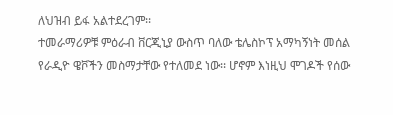ለህዝብ ይፋ አልተደረገም፡፡
ተመራማሪዎቹ ምዕራብ ቨርጂኒያ ውስጥ ባለው ቴሌስኮፕ አማካኝነት መሰል የራዲዮ ዌቮችን መስማታቸው የተለመደ ነው፡፡ ሆኖም እነዚህ ሞገዶች የሰው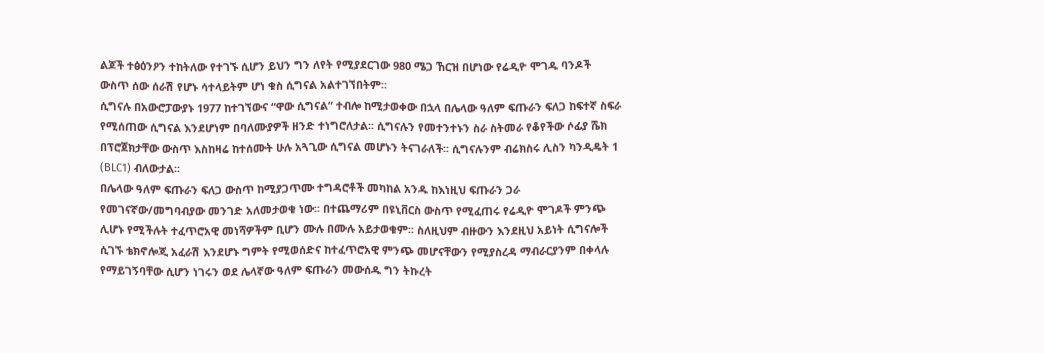ልጆች ተፅዕንዖን ተከትለው የተገኙ ሲሆን ይህን ግን ለየት የሚያደርገው 980 ሜጋ ኸርዝ በሆነው የሬዲዮ ሞገዱ ባንዶች ውስጥ ሰው ሰራሽ የሆኑ ሳተላይትም ሆነ ቁስ ሲግናል አልተገኘበትም፡፡
ሲግናሉ በአውሮፓውያኑ 1977 ከተገኘውና “ዋው ሲግናል” ተብሎ ከሚታወቀው በኋላ በሌላው ዓለም ፍጡራን ፍለጋ ከፍተኛ ስፍራ የሚሰጠው ሲግናል እንደሆነም በባለሙያዎች ዘንድ ተነግሮለታል፡፡ ሲግናሉን የመተንተኑን ስራ ስትመራ የቆየችው ሶፊያ ሼክ በፕሮጀክታቸው ውስጥ እስከዛሬ ከተሰሙት ሁሉ አጓጊው ሲግናል መሆኑን ትናገራለች፡፡ ሲግናሉንም ብሬክስሩ ሊስን ካንዲዴት 1 (BLC1) ብለውታል፡፡
በሌላው ዓለም ፍጡራን ፍለጋ ውስጥ ከሚያጋጥሙ ተግዳሮቶች መካከል አንዱ ከእነዚህ ፍጡራን ጋራ የመገናኛው/መግባብያው መንገድ አለመታወቁ ነው፡፡ በተጨማሪም በዩኒቨርስ ውስጥ የሚፈጠሩ የሬዲዮ ሞገዶች ምንጭ ሊሆኑ የሚችሉት ተፈጥሮአዊ መነሻዎችም ቢሆን ሙሉ በሙሉ አይታወቁም፡፡ ስለዚህም ብዙውን እንደዚህ አይነት ሲግናሎች ሲገኙ ቴክኖሎጂ አፈራሽ እንደሆኑ ግምት የሚወሰድና ከተፈጥሮአዊ ምንጭ መሆናቸውን የሚያስረዳ ማብራርያንም በቀላሉ የማይገኝባቸው ሲሆን ነገሩን ወደ ሌላኛው ዓለም ፍጡራን መውሰዱ ግን ትኩረት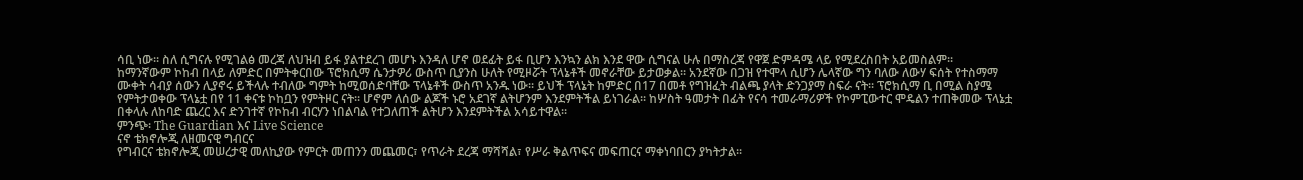ሳቢ ነው፡፡ ስለ ሲግናሉ የሚገልፅ መረጃ ለህዝብ ይፋ ያልተደረገ መሆኑ እንዳለ ሆኖ ወደፊት ይፋ ቢሆን እንኳን ልክ እንደ ዋው ሲግናል ሁሉ በማስረጃ የዋጀ ድምዳሜ ላይ የሚደረስበት አይመስልም፡፡
ከማንኛውም ኮከብ በላይ ለምድር በምትቀርበው ፕሮክሲማ ሴንታዎሪ ውስጥ ቢያንስ ሁለት የሚዞሯት ፕላኔቶች መኖራቸው ይታወቃል፡፡ አንደኛው በጋዝ የተሞላ ሲሆን ሌላኛው ግን ባለው ለውሃ ፍሰት የተስማማ ሙቀት ሳብያ ሰውን ሊያኖሩ ይችላሉ ተብለው ግምት ከሚወሰድባቸው ፕላኔቶች ውስጥ አንዱ ነው፡፡ ይህች ፕላኔት ከምድር በ17 በመቶ የግዝፈት ብልጫ ያላት ድንጋያማ ስፍራ ናት፡፡ ፕሮክሲማ ቢ በሚል ስያሜ የምትታወቀው ፕላኔቷ በየ 11 ቀናቱ ኮከቧን የምትዞር ናት፡፡ ሆኖም ለሰው ልጆች ኑሮ አደገኛ ልትሆንም እንደምትችል ይነገራል፡፡ ከሦስት ዓመታት በፊት የናሳ ተመራማሪዎች የኮምፒውተር ሞዴልን ተጠቅመው ፕላኔቷ በቀላሉ ለከባድ ጨረር እና ድንገተኛ የኮከብ ብርሃን ነበልባል የተጋለጠች ልትሆን እንደምትችል አሳይተዋል፡፡
ምንጭ፡ The Guardian እና Live Science
ናኖ ቴክኖሎጂ ለዘመናዊ ግብርና
የግብርና ቴክኖሎጂ መሠረታዊ መለኪያው የምርት መጠንን መጨመር፣ የጥራት ደረጃ ማሻሻል፣ የሥራ ቅልጥፍና መፍጠርና ማቀነባበርን ያካትታል፡፡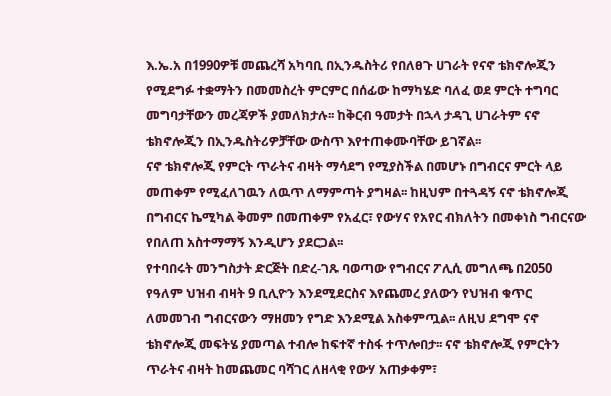እ.ኤ.አ በ1990ዎቹ መጨረሻ አካባቢ በኢንዱስትሪ የበለፀጉ ሀገራት የናኖ ቴክኖሎጂን የሚደግፉ ተቋማትን በመመስረት ምርምር በሰፊው ከማካሄድ ባለፈ ወደ ምርት ተግባር መግባታቸውን መረጃዎች ያመለክታሉ፡፡ ከቅርብ ዓመታት በኋላ ታዳጊ ሀገራትም ናኖ ቴክኖሎጂን በኢንዱስትሪዎቻቸው ውስጥ እየተጠቀሙባቸው ይገኛል፡፡
ናኖ ቴክኖሎጂ የምርት ጥራትና ብዛት ማሳደግ የሚያስችል በመሆኑ በግብርና ምርት ላይ መጠቀም የሚፈለገዉን ለዉጥ ለማምጣት ያግዛል፡፡ ከዚህም በተጓዳኝ ናኖ ቴክኖሎጂ በግብርና ኬሚካል ቅመም በመጠቀም የአፈር፣ የውሃና የአየር ብክለትን በመቀነስ ግብርናው የበለጠ አስተማማኝ እንዲሆን ያደርጋል፡፡
የተባበሩት መንግስታት ድርጅት በድረ-ገጹ ባወጣው የግብርና ፖሊሲ መግለጫ በ2050 የዓለም ህዝብ ብዛት 9 ቢሊዮን እንደሚደርስና እየጨመረ ያለውን የህዝብ ቁጥር ለመመገብ ግብርናውን ማዘመን የግድ እንደሚል አስቀምጧል፡፡ ለዚህ ደግሞ ናኖ ቴክኖሎጂ መፍትሄ ያመጣል ተብሎ ከፍተኛ ተስፋ ተጥሎበታ፡፡ ናኖ ቴክኖሎጂ የምርትን ጥራትና ብዛት ከመጨመር ባሻገር ለዘላቂ የውሃ አጠቃቀም፣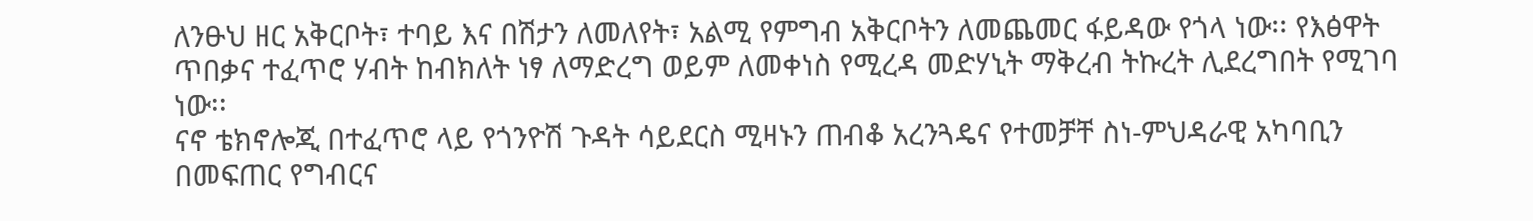ለንፁህ ዘር አቅርቦት፣ ተባይ እና በሽታን ለመለየት፣ አልሚ የምግብ አቅርቦትን ለመጨመር ፋይዳው የጎላ ነው፡፡ የእፅዋት ጥበቃና ተፈጥሮ ሃብት ከብክለት ነፃ ለማድረግ ወይም ለመቀነስ የሚረዳ መድሃኒት ማቅረብ ትኩረት ሊደረግበት የሚገባ ነው፡፡
ናኖ ቴክኖሎጂ በተፈጥሮ ላይ የጎንዮሽ ጉዳት ሳይደርስ ሚዛኑን ጠብቆ አረንጓዴና የተመቻቸ ስነ-ምህዳራዊ አካባቢን በመፍጠር የግብርና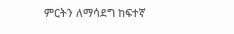ምርትን ለማሳደግ ከፍተኛ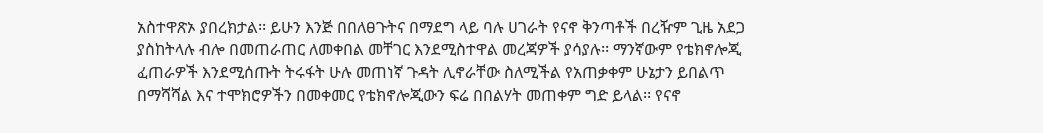አስተዋጽኦ ያበረክታል፡፡ ይሁን እንጅ በበለፀጉትና በማደግ ላይ ባሉ ሀገራት የናኖ ቅንጣቶች በረዥም ጊዜ አደጋ ያስከትላሉ ብሎ በመጠራጠር ለመቀበል መቸገር እንደሚስተዋል መረጃዎች ያሳያሉ፡፡ ማንኛውም የቴክኖሎጂ ፈጠራዎች እንደሚሰጡት ትሩፋት ሁሉ መጠነኛ ጉዳት ሊኖራቸው ስለሚችል የአጠቃቀም ሁኔታን ይበልጥ በማሻሻል እና ተሞክሮዎችን በመቀመር የቴክኖሎጂውን ፍሬ በበልሃት መጠቀም ግድ ይላል፡፡ የናኖ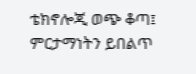ቴክኖሎጂ ወጭ ቆጣ፤ ምርታማነትን ይበልጥ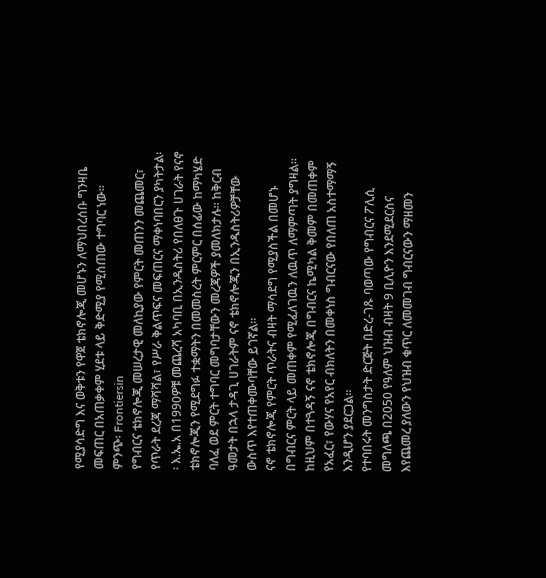የሚያሳድግ እና ወቅቱን የዋጀ ቴክኖሎጂ መሆኑን ለማህበረሰቡ ግንዛቤ መፍጠር በአጠቃቀም ሂደቱ ላይ ቅድሚያ የሚሰጠው ተግባር ነው፡፡
ምንጭ፡ Frontiersin
የግብርና ቴክኖሎጂ መሠረታዊ መለኪያው የምርት መጠንን መጨመር፣ የጥራት ደረጃ ማሻሻል፣ የሥራ ቅልጥፍና መፍጠርና ማቀነባበርን ያካትታል፡፡ እ.ኤ.አ በ1990ዎቹ መጨረሻ አካባቢ በኢንዱስትሪ የበለፀጉ ሀገራት የናኖ ቴክኖሎጂን የሚደግፉ ተቋማትን በመመስረት ምርምር በሰፊው ከማካሄድ ባለፈ ወደ ምርት ተግባር መግባታቸውን መረጃዎች ያመለክታሉ፡፡ ከቅርብ ዓመታት በኋላ ታዳጊ ሀገራትም ናኖ ቴክኖሎጂን በኢንዱስትሪዎቻቸው ውስጥ እየተጠቀሙባቸው ይገኛል፡፡
ናኖ ቴክኖሎጂ የምርት ጥራትና ብዛት ማሳደግ የሚያስችል በመሆኑ በግብርና ምርት ላይ መጠቀም የሚፈለገዉን ለዉጥ ለማምጣት ያግዛል፡፡ ከዚህም በተጓዳኝ ናኖ ቴክኖሎጂ በግብርና ኬሚካል ቅመም በመጠቀም የአፈር፣ የውሃና የአየር ብክለትን በመቀነስ ግብርናው የበለጠ አስተማማኝ እንዲሆን ያደርጋል፡፡
የተባበሩት መንግስታት ድርጅት በድረ-ገጹ ባወጣው የግብርና ፖሊሲ መግለጫ በ2050 የዓለም ህዝብ ብዛት 9 ቢሊዮን እንደሚደርስና እየጨመረ ያለውን የህዝብ ቁጥር ለመመገብ ግብርናውን ማዘመን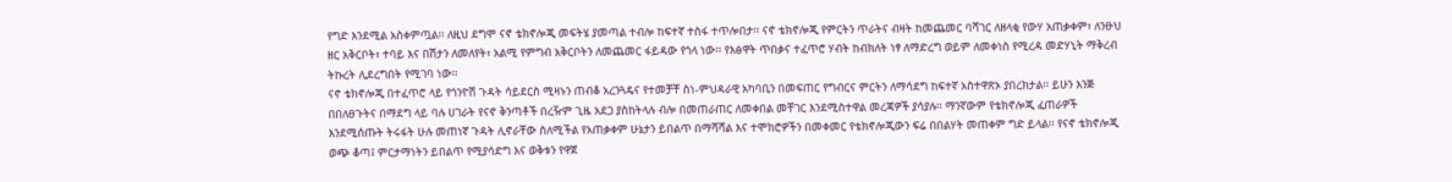የግድ እንደሚል አስቀምጧል፡፡ ለዚህ ደግሞ ናኖ ቴክኖሎጂ መፍትሄ ያመጣል ተብሎ ከፍተኛ ተስፋ ተጥሎበታ፡፡ ናኖ ቴክኖሎጂ የምርትን ጥራትና ብዛት ከመጨመር ባሻገር ለዘላቂ የውሃ አጠቃቀም፣ ለንፁህ ዘር አቅርቦት፣ ተባይ እና በሽታን ለመለየት፣ አልሚ የምግብ አቅርቦትን ለመጨመር ፋይዳው የጎላ ነው፡፡ የእፅዋት ጥበቃና ተፈጥሮ ሃብት ከብክለት ነፃ ለማድረግ ወይም ለመቀነስ የሚረዳ መድሃኒት ማቅረብ ትኩረት ሊደረግበት የሚገባ ነው፡፡
ናኖ ቴክኖሎጂ በተፈጥሮ ላይ የጎንዮሽ ጉዳት ሳይደርስ ሚዛኑን ጠብቆ አረንጓዴና የተመቻቸ ስነ-ምህዳራዊ አካባቢን በመፍጠር የግብርና ምርትን ለማሳደግ ከፍተኛ አስተዋጽኦ ያበረክታል፡፡ ይሁን እንጅ በበለፀጉትና በማደግ ላይ ባሉ ሀገራት የናኖ ቅንጣቶች በረዥም ጊዜ አደጋ ያስከትላሉ ብሎ በመጠራጠር ለመቀበል መቸገር እንደሚስተዋል መረጃዎች ያሳያሉ፡፡ ማንኛውም የቴክኖሎጂ ፈጠራዎች እንደሚሰጡት ትሩፋት ሁሉ መጠነኛ ጉዳት ሊኖራቸው ስለሚችል የአጠቃቀም ሁኔታን ይበልጥ በማሻሻል እና ተሞክሮዎችን በመቀመር የቴክኖሎጂውን ፍሬ በበልሃት መጠቀም ግድ ይላል፡፡ የናኖ ቴክኖሎጂ ወጭ ቆጣ፤ ምርታማነትን ይበልጥ የሚያሳድግ እና ወቅቱን የዋጀ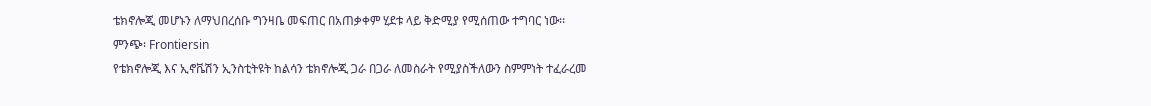ቴክኖሎጂ መሆኑን ለማህበረሰቡ ግንዛቤ መፍጠር በአጠቃቀም ሂደቱ ላይ ቅድሚያ የሚሰጠው ተግባር ነው፡፡
ምንጭ፡ Frontiersin
የቴክኖሎጂ እና ኢኖቬሽን ኢንስቲትዩት ከልሳን ቴክኖሎጂ ጋራ በጋራ ለመስራት የሚያስችለውን ስምምነት ተፈራረመ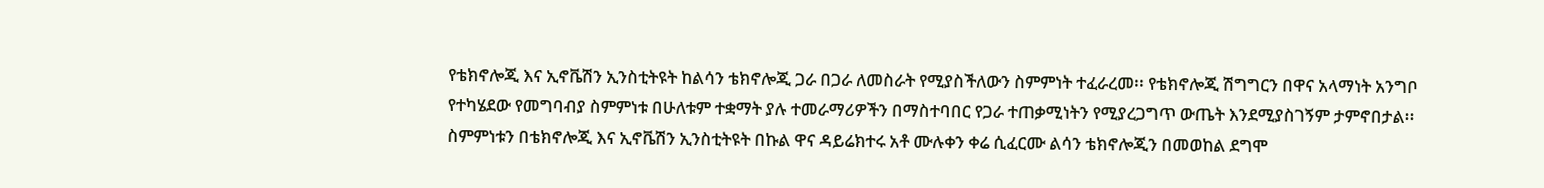የቴክኖሎጂ እና ኢኖቬሽን ኢንስቲትዩት ከልሳን ቴክኖሎጂ ጋራ በጋራ ለመስራት የሚያስችለውን ስምምነት ተፈራረመ፡፡ የቴክኖሎጂ ሽግግርን በዋና አላማነት አንግቦ የተካሄደው የመግባብያ ስምምነቱ በሁለቱም ተቋማት ያሉ ተመራማሪዎችን በማስተባበር የጋራ ተጠቃሚነትን የሚያረጋግጥ ውጤት እንደሚያስገኝም ታምኖበታል፡፡ ስምምነቱን በቴክኖሎጂ እና ኢኖቬሽን ኢንስቲትዩት በኩል ዋና ዳይሬክተሩ አቶ ሙሉቀን ቀሬ ሲፈርሙ ልሳን ቴክኖሎጂን በመወከል ደግሞ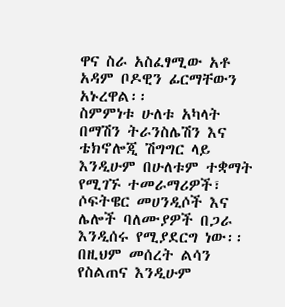ዋና ስራ አስፈፃሚው አቶ አዳም ቦዶዊን ፊርማቸውን አኑረዋል፡፡
ስምምነቱ ሁለቱ አካላት በማሽን ትራንስሌሽን እና ቴክኖሎጂ ሽግግር ላይ እንዲሁም በሁለቱም ተቋማት የሚገኙ ተመራማሪዎች፣ ሶፍትዌር መሀንዲሶች እና ሌሎች ባለሙያዎች በጋራ እንዲሰሩ የሚያደርግ ነው፡፡ በዚህም መሰረት ልሳን የስልጠና እንዲሁም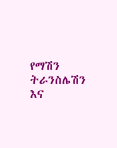የማሽን ትራንስሌሽን እና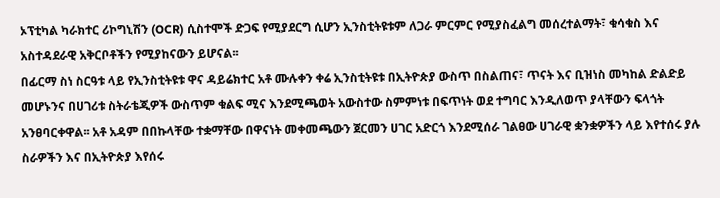ኦፕቲካል ካራክተር ሪኮግኒሽን (OCR) ሲስተሞች ድጋፍ የሚያደርግ ሲሆን ኢንስቲትዩቱም ለጋራ ምርምር የሚያስፈልግ መሰረተልማት፣ ቁሳቁስ እና አስተዳደራዊ አቅርቦቶችን የሚያከናውን ይሆናል፡፡
በፊርማ ስነ ስርዓቱ ላይ የኢንስቲትዩቱ ዋና ዳይሬክተር አቶ ሙሉቀን ቀሬ ኢንስቲትዩቱ በኢትዮጵያ ውስጥ በስልጠና፣ ጥናት እና ቢዝነስ መካከል ድልድይ መሆኑንና በሀገሪቱ ስትራቴጂዎች ውስጥም ቁልፍ ሚና እንደሚጫወት አውስተው ስምምነቱ በፍጥነት ወደ ተግባር እንዲለወጥ ያላቸውን ፍላጎት አንፀባርቀዋል፡፡ አቶ አዳም በበኩላቸው ተቋማቸው በዋናነት መቀመጫውን ጀርመን ሀገር አድርጎ እንደሚሰራ ገልፀው ሀገራዊ ቋንቋዎችን ላይ እየተሰሩ ያሉ ስራዎችን እና በኢትዮጵያ እየሰሩ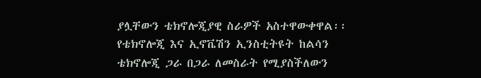ያሏቸውን ቴክኖሎጂያዊ ስራዎች አስተዋውቀዋል፡፡
የቴክኖሎጂ እና ኢኖቬሽን ኢንስቲትዩት ከልሳን ቴክኖሎጂ ጋራ በጋራ ለመስራት የሚያስችለውን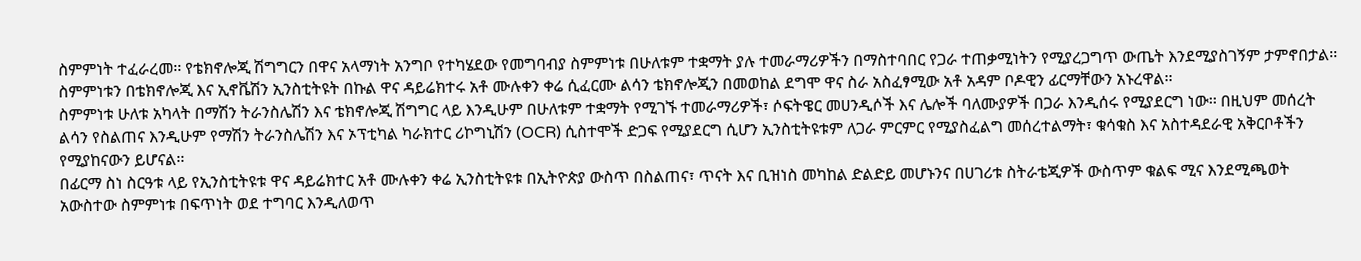ስምምነት ተፈራረመ፡፡ የቴክኖሎጂ ሽግግርን በዋና አላማነት አንግቦ የተካሄደው የመግባብያ ስምምነቱ በሁለቱም ተቋማት ያሉ ተመራማሪዎችን በማስተባበር የጋራ ተጠቃሚነትን የሚያረጋግጥ ውጤት እንደሚያስገኝም ታምኖበታል፡፡ ስምምነቱን በቴክኖሎጂ እና ኢኖቬሽን ኢንስቲትዩት በኩል ዋና ዳይሬክተሩ አቶ ሙሉቀን ቀሬ ሲፈርሙ ልሳን ቴክኖሎጂን በመወከል ደግሞ ዋና ስራ አስፈፃሚው አቶ አዳም ቦዶዊን ፊርማቸውን አኑረዋል፡፡
ስምምነቱ ሁለቱ አካላት በማሽን ትራንስሌሽን እና ቴክኖሎጂ ሽግግር ላይ እንዲሁም በሁለቱም ተቋማት የሚገኙ ተመራማሪዎች፣ ሶፍትዌር መሀንዲሶች እና ሌሎች ባለሙያዎች በጋራ እንዲሰሩ የሚያደርግ ነው፡፡ በዚህም መሰረት ልሳን የስልጠና እንዲሁም የማሽን ትራንስሌሽን እና ኦፕቲካል ካራክተር ሪኮግኒሽን (OCR) ሲስተሞች ድጋፍ የሚያደርግ ሲሆን ኢንስቲትዩቱም ለጋራ ምርምር የሚያስፈልግ መሰረተልማት፣ ቁሳቁስ እና አስተዳደራዊ አቅርቦቶችን የሚያከናውን ይሆናል፡፡
በፊርማ ስነ ስርዓቱ ላይ የኢንስቲትዩቱ ዋና ዳይሬክተር አቶ ሙሉቀን ቀሬ ኢንስቲትዩቱ በኢትዮጵያ ውስጥ በስልጠና፣ ጥናት እና ቢዝነስ መካከል ድልድይ መሆኑንና በሀገሪቱ ስትራቴጂዎች ውስጥም ቁልፍ ሚና እንደሚጫወት አውስተው ስምምነቱ በፍጥነት ወደ ተግባር እንዲለወጥ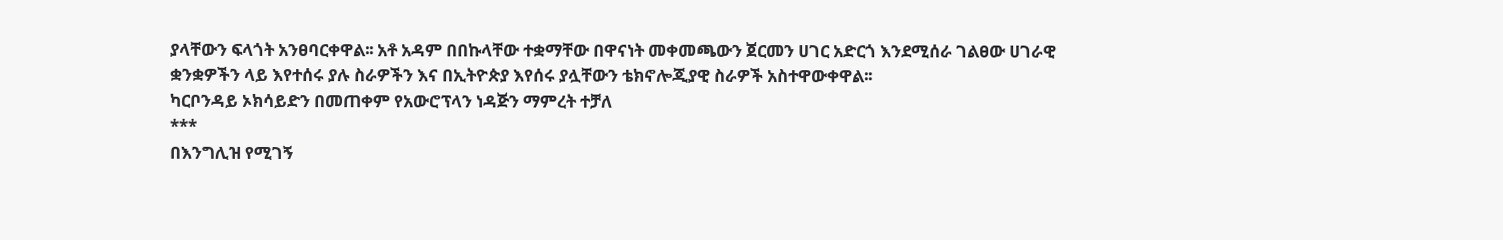ያላቸውን ፍላጎት አንፀባርቀዋል፡፡ አቶ አዳም በበኩላቸው ተቋማቸው በዋናነት መቀመጫውን ጀርመን ሀገር አድርጎ እንደሚሰራ ገልፀው ሀገራዊ ቋንቋዎችን ላይ እየተሰሩ ያሉ ስራዎችን እና በኢትዮጵያ እየሰሩ ያሏቸውን ቴክኖሎጂያዊ ስራዎች አስተዋውቀዋል፡፡
ካርቦንዳይ ኦክሳይድን በመጠቀም የአውሮፕላን ነዳጅን ማምረት ተቻለ
***
በእንግሊዝ የሚገኝ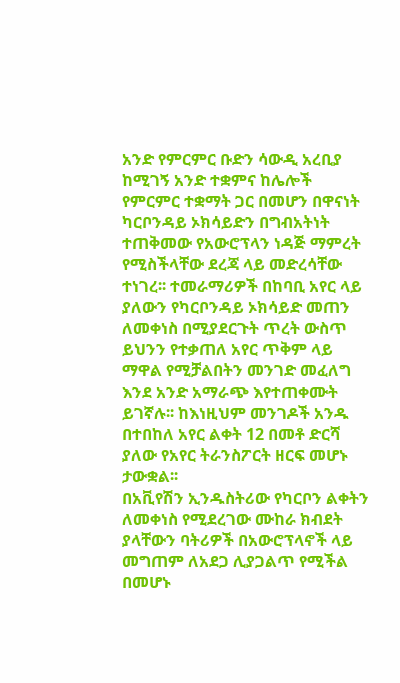አንድ የምርምር ቡድን ሳውዲ አረቢያ ከሚገኝ አንድ ተቋምና ከሌሎች የምርምር ተቋማት ጋር በመሆን በዋናነት ካርቦንዳይ ኦክሳይድን በግብአትነት ተጠቅመው የአውሮፕላን ነዳጅ ማምረት የሚስችላቸው ደረጃ ላይ መድረሳቸው ተነገረ፡፡ ተመራማሪዎች በከባቢ አየር ላይ ያለውን የካርቦንዳይ ኦክሳይድ መጠን ለመቀነስ በሚያደርጉት ጥረት ውስጥ ይህንን የተቃጠለ አየር ጥቅም ላይ ማዋል የሚቻልበትን መንገድ መፈለግ እንደ አንድ አማራጭ እየተጠቀሙት ይገኛሉ፡፡ ከእነዚህም መንገዶች አንዱ በተበከለ አየር ልቀት 12 በመቶ ድርሻ ያለው የአየር ትራንስፖርት ዘርፍ መሆኑ ታውቋል፡፡
በአቪየሽን ኢንዱስትሪው የካርቦን ልቀትን ለመቀነስ የሚደረገው ሙከራ ክብደት ያላቸውን ባትሪዎች በአውሮፕላኖች ላይ መግጠም ለአደጋ ሊያጋልጥ የሚችል በመሆኑ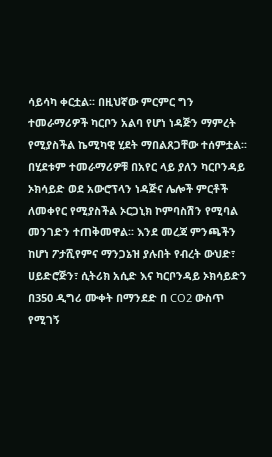ሳይሳካ ቀርቷል፡፡ በዚህኛው ምርምር ግን ተመራማሪዎች ካርቦን አልባ የሆነ ነዳጅን ማምረት የሚያስችል ኬሚካዊ ሂደት ማበልጸጋቸው ተሰምቷል፡፡
በሂደቱም ተመራማሪዎቹ በአየር ላይ ያለን ካርቦንዳይ ኦክሳይድ ወደ አውሮፕላን ነዳጅና ሌሎች ምርቶች ለመቀየር የሚያስችል ኦርጋኒክ ኮምባስሽን የሚባል መንገድን ተጠቅመዋል፡፡ እንደ መረጃ ምንጫችን ከሆነ ፖታሺየምና ማንጋኔዝ ያሉበት የብረት ውህድ፣ ሀይድሮጅን፣ ሲትሪክ አሲድ እና ካርቦንዳይ ኦክሳይድን በ350 ዲግሪ ሙቀት በማንደድ በ CO2 ውስጥ የሚገኝ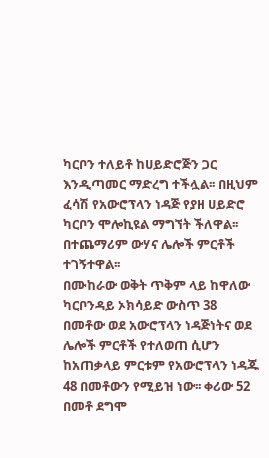ካርቦን ተለይቶ ከሀይድሮጅን ጋር እንዲጣመር ማድረግ ተችሏል፡፡ በዚህም ፈሳሽ የአውሮፕላን ነዳጅ የያዘ ሀይድሮ ካርቦን ሞሎኪዩል ማግኘት ችለዋል፡፡ በተጨማሪም ውሃና ሌሎች ምርቶች ተገኝተዋል፡፡
በሙከራው ወቅት ጥቅም ላይ ከዋለው ካርቦንዳይ ኦክሳይድ ውስጥ 38 በመቶው ወደ አውሮፕላን ነዳጅነትና ወደ ሌሎች ምርቶች የተለወጠ ሲሆን ከአጠቃላይ ምርቱም የአውሮፕላን ነዳጁ 48 በመቶውን የሚይዝ ነው፡፡ ቀሪው 52 በመቶ ደግሞ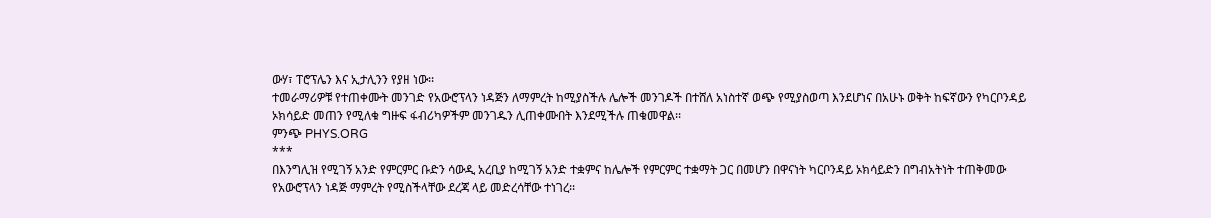ውሃ፣ ፐሮፕሌን እና ኢታሊንን የያዘ ነው፡፡
ተመራማሪዎቹ የተጠቀሙት መንገድ የአውሮፕላን ነዳጅን ለማምረት ከሚያስችሉ ሌሎች መንገዶች በተሸለ አነስተኛ ወጭ የሚያስወጣ እንደሆነና በአሁኑ ወቅት ከፍኛውን የካርቦንዳይ ኦክሳይድ መጠን የሚለቁ ግዙፍ ፋብሪካዎችም መንገዱን ሊጠቀሙበት እንደሚችሉ ጠቁመዋል፡፡
ምንጭ PHYS.ORG
***
በእንግሊዝ የሚገኝ አንድ የምርምር ቡድን ሳውዲ አረቢያ ከሚገኝ አንድ ተቋምና ከሌሎች የምርምር ተቋማት ጋር በመሆን በዋናነት ካርቦንዳይ ኦክሳይድን በግብአትነት ተጠቅመው የአውሮፕላን ነዳጅ ማምረት የሚስችላቸው ደረጃ ላይ መድረሳቸው ተነገረ፡፡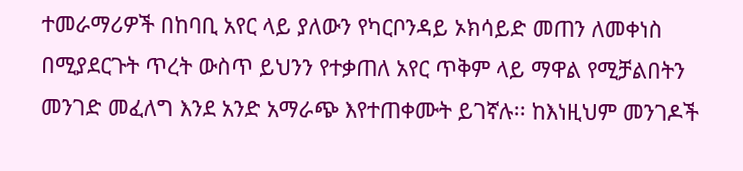ተመራማሪዎች በከባቢ አየር ላይ ያለውን የካርቦንዳይ ኦክሳይድ መጠን ለመቀነስ በሚያደርጉት ጥረት ውስጥ ይህንን የተቃጠለ አየር ጥቅም ላይ ማዋል የሚቻልበትን መንገድ መፈለግ እንደ አንድ አማራጭ እየተጠቀሙት ይገኛሉ፡፡ ከእነዚህም መንገዶች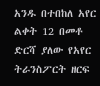አንዱ በተበከለ አየር ልቀት 12 በመቶ ድርሻ ያለው የአየር ትራንስፖርት ዘርፍ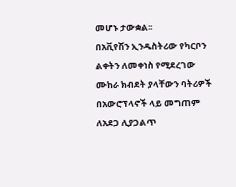መሆኑ ታውቋል፡፡
በአቪየሽን ኢንዱስትሪው የካርቦን ልቀትን ለመቀነስ የሚደረገው ሙከራ ክብደት ያላቸውን ባትሪዎች በአውሮፕላኖች ላይ መግጠም ለአደጋ ሊያጋልጥ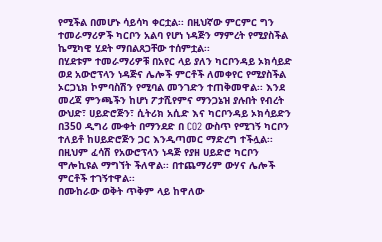የሚችል በመሆኑ ሳይሳካ ቀርቷል፡፡ በዚህኛው ምርምር ግን ተመራማሪዎች ካርቦን አልባ የሆነ ነዳጅን ማምረት የሚያስችል ኬሚካዊ ሂደት ማበልጸጋቸው ተሰምቷል፡፡
በሂደቱም ተመራማሪዎቹ በአየር ላይ ያለን ካርቦንዳይ ኦክሳይድ ወደ አውሮፕላን ነዳጅና ሌሎች ምርቶች ለመቀየር የሚያስችል ኦርጋኒክ ኮምባስሽን የሚባል መንገድን ተጠቅመዋል፡፡ እንደ መረጃ ምንጫችን ከሆነ ፖታሺየምና ማንጋኔዝ ያሉበት የብረት ውህድ፣ ሀይድሮጅን፣ ሲትሪክ አሲድ እና ካርቦንዳይ ኦክሳይድን በ350 ዲግሪ ሙቀት በማንደድ በ CO2 ውስጥ የሚገኝ ካርቦን ተለይቶ ከሀይድሮጅን ጋር እንዲጣመር ማድረግ ተችሏል፡፡ በዚህም ፈሳሽ የአውሮፕላን ነዳጅ የያዘ ሀይድሮ ካርቦን ሞሎኪዩል ማግኘት ችለዋል፡፡ በተጨማሪም ውሃና ሌሎች ምርቶች ተገኝተዋል፡፡
በሙከራው ወቅት ጥቅም ላይ ከዋለው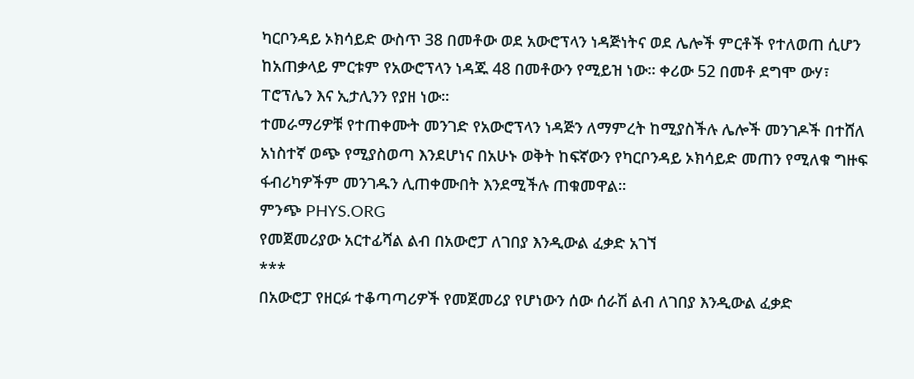ካርቦንዳይ ኦክሳይድ ውስጥ 38 በመቶው ወደ አውሮፕላን ነዳጅነትና ወደ ሌሎች ምርቶች የተለወጠ ሲሆን ከአጠቃላይ ምርቱም የአውሮፕላን ነዳጁ 48 በመቶውን የሚይዝ ነው፡፡ ቀሪው 52 በመቶ ደግሞ ውሃ፣ ፐሮፕሌን እና ኢታሊንን የያዘ ነው፡፡
ተመራማሪዎቹ የተጠቀሙት መንገድ የአውሮፕላን ነዳጅን ለማምረት ከሚያስችሉ ሌሎች መንገዶች በተሸለ አነስተኛ ወጭ የሚያስወጣ እንደሆነና በአሁኑ ወቅት ከፍኛውን የካርቦንዳይ ኦክሳይድ መጠን የሚለቁ ግዙፍ ፋብሪካዎችም መንገዱን ሊጠቀሙበት እንደሚችሉ ጠቁመዋል፡፡
ምንጭ PHYS.ORG
የመጀመሪያው አርተፊሻል ልብ በአውሮፓ ለገበያ እንዲውል ፈቃድ አገኘ
***
በአውሮፓ የዘርፉ ተቆጣጣሪዎች የመጀመሪያ የሆነውን ሰው ሰራሽ ልብ ለገበያ እንዲውል ፈቃድ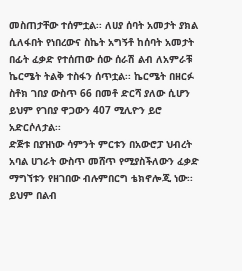መስጠታቸው ተሰምቷል፡፡ ለሀያ ሰባት አመታት ያክል ሲለፋበት የነበረውና ስኬት አግኝቶ ከሰባት አመታት በፊት ፈቃድ የተሰጠው ሰው ሰራሽ ልብ ለአምራቹ ኬርሜት ትልቅ ተስፋን ሰጥቷል፡፡ ኬርሜት በዘርፉ ስቶክ ገበያ ውስጥ 66 በመቶ ድርሻ ያለው ሲሆን ይህም የገበያ ዋጋውን 407 ሚሊዮን ይሮ አድርሶለታል፡፡
ድጅቱ በያዝነው ሳምንት ምርቱን በአውሮፓ ህብረት አባል ሀገራት ውስጥ መሸጥ የሚያስችለውን ፈቃድ ማግኘቱን የዘገበው ብሉምበርግ ቴክኖሎጂ ነው፡፡ ይህም በልብ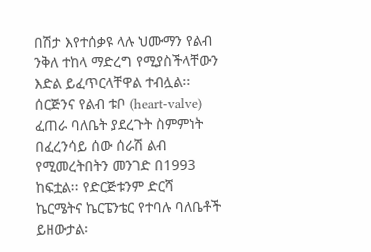በሽታ እየተሰቃዩ ላሉ ህሙማን የልብ ንቅለ ተከላ ማድረግ የሚያስችላቸውን እድል ይፈጥርላቸዋል ተብሏል፡፡
ሰርጅንና የልብ ቱቦ (heart-valve) ፈጠራ ባለቤት ያደረጉት ስምምነት በፈረንሳይ ሰው ሰራሽ ልብ የሚመረትበትን መንገድ በ1993 ከፍቷል፡፡ የድርጅቱንም ድርሻ ኬርሜትና ኬርፔንቴር የተባሉ ባለቤቶች ይዘውታል፡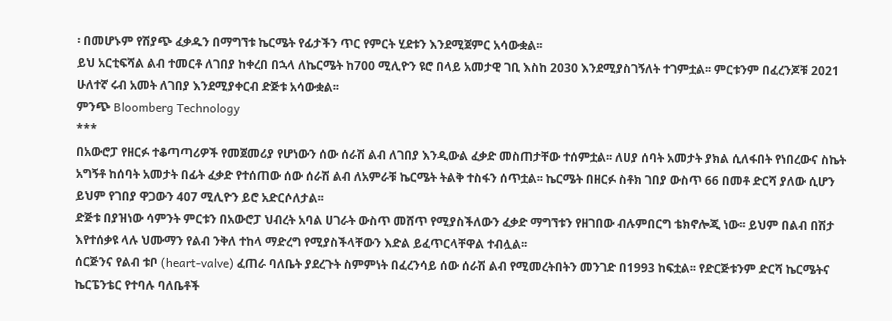፡ በመሆኑም የሽያጭ ፈቃዱን በማግኘቱ ኬርሜት የፊታችን ጥር የምርት ሂደቱን እንደሚጀምር አሳውቋል፡፡
ይህ አርቲፍሻል ልብ ተመርቶ ለገበያ ከቀረበ በኋላ ለኬርሜት ከ700 ሚሊዮን ዩሮ በላይ አመታዊ ገቢ እስከ 2030 እንደሚያስገኝለት ተገምቷል፡፡ ምርቱንም በፈረንጆቹ 2021 ሁለተኛ ሩብ አመት ለገበያ እንደሚያቀርብ ድጅቱ አሳውቋል፡፡
ምንጭ Bloomberg Technology
***
በአውሮፓ የዘርፉ ተቆጣጣሪዎች የመጀመሪያ የሆነውን ሰው ሰራሽ ልብ ለገበያ እንዲውል ፈቃድ መስጠታቸው ተሰምቷል፡፡ ለሀያ ሰባት አመታት ያክል ሲለፋበት የነበረውና ስኬት አግኝቶ ከሰባት አመታት በፊት ፈቃድ የተሰጠው ሰው ሰራሽ ልብ ለአምራቹ ኬርሜት ትልቅ ተስፋን ሰጥቷል፡፡ ኬርሜት በዘርፉ ስቶክ ገበያ ውስጥ 66 በመቶ ድርሻ ያለው ሲሆን ይህም የገበያ ዋጋውን 407 ሚሊዮን ይሮ አድርሶለታል፡፡
ድጅቱ በያዝነው ሳምንት ምርቱን በአውሮፓ ህብረት አባል ሀገራት ውስጥ መሸጥ የሚያስችለውን ፈቃድ ማግኘቱን የዘገበው ብሉምበርግ ቴክኖሎጂ ነው፡፡ ይህም በልብ በሽታ እየተሰቃዩ ላሉ ህሙማን የልብ ንቅለ ተከላ ማድረግ የሚያስችላቸውን እድል ይፈጥርላቸዋል ተብሏል፡፡
ሰርጅንና የልብ ቱቦ (heart-valve) ፈጠራ ባለቤት ያደረጉት ስምምነት በፈረንሳይ ሰው ሰራሽ ልብ የሚመረትበትን መንገድ በ1993 ከፍቷል፡፡ የድርጅቱንም ድርሻ ኬርሜትና ኬርፔንቴር የተባሉ ባለቤቶች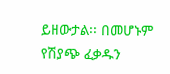ይዘውታል፡፡ በመሆኑም የሽያጭ ፈቃዱን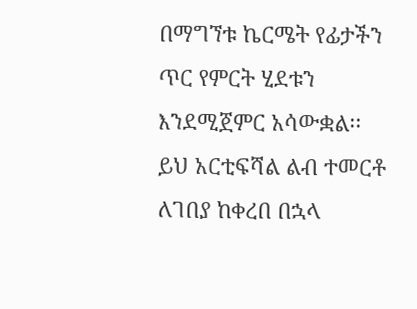በማግኘቱ ኬርሜት የፊታችን ጥር የምርት ሂደቱን እንደሚጀምር አሳውቋል፡፡
ይህ አርቲፍሻል ልብ ተመርቶ ለገበያ ከቀረበ በኋላ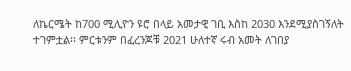ለኬርሜት ከ700 ሚሊዮን ዩሮ በላይ አመታዊ ገቢ እስከ 2030 እንደሚያስገኝለት ተገምቷል፡፡ ምርቱንም በፈረንጆቹ 2021 ሁለተኛ ሩብ አመት ለገበያ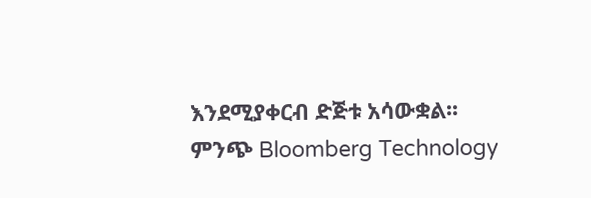እንደሚያቀርብ ድጅቱ አሳውቋል፡፡
ምንጭ Bloomberg Technology